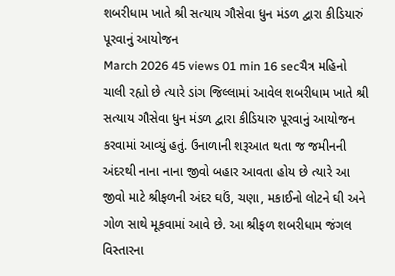શબરીધામ ખાતે શ્રી સત્યાય ગૌસેવા ધુન મંડળ દ્વારા કીડિયારું પૂરવાનું આયોજન
March 2026 45 views 01 min 16 secચૈત્ર મહિનો ચાલી રહ્યો છે ત્યારે ડાંગ જિલ્લામાં આવેલ શબરીધામ ખાતે શ્રી સત્યાય ગૌસેવા ધુન મંડળ દ્વારા કીડિયારુ પૂરવાનું આયોજન કરવામાં આવ્યું હતું. ઉનાળાની શરૂઆત થતા જ જમીનની અંદરથી નાના નાના જીવો બહાર આવતા હોય છે ત્યારે આ જીવો માટે શ્રીફળની અંદર ઘઉં, ચણા, મકાઈનો લોટને ઘી અને ગોળ સાથે મૂકવામાં આવે છે. આ શ્રીફળ શબરીધામ જંગલ વિસ્તારના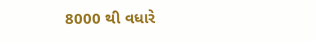8000 થી વધારે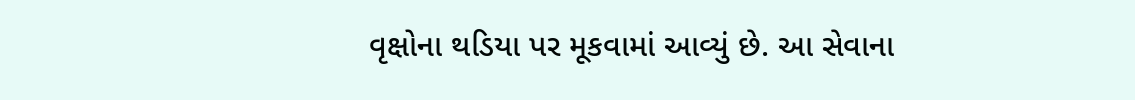વૃક્ષોના થડિયા પર મૂકવામાં આવ્યું છે. આ સેવાના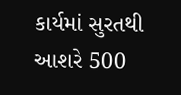કાર્યમાં સુરતથી આશરે 500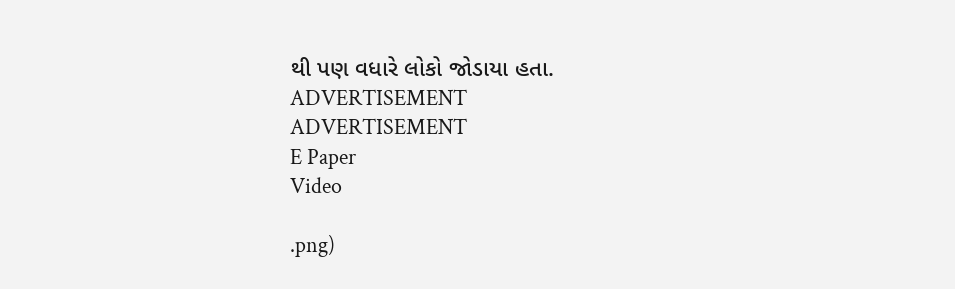થી પણ વધારે લોકો જોડાયા હતા.
ADVERTISEMENT
ADVERTISEMENT
E Paper
Video

.png)